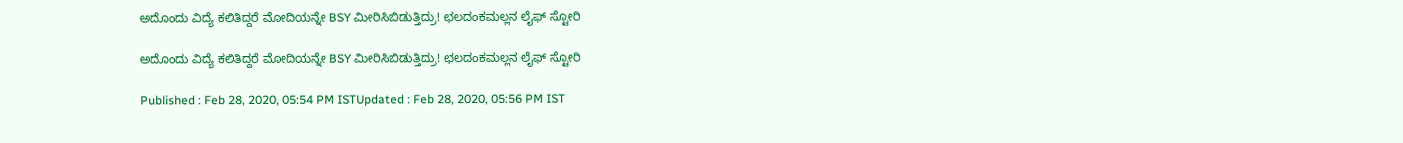ಅದೊಂದು ವಿದ್ಯೆ ಕಲಿತಿದ್ದರೆ ಮೋದಿಯನ್ನೇ BSY ಮೀರಿಸಿಬಿಡುತ್ತಿದ್ರು! ಛಲದಂಕಮಲ್ಲನ ಲೈಫ್ ಸ್ಟೋರಿ

ಅದೊಂದು ವಿದ್ಯೆ ಕಲಿತಿದ್ದರೆ ಮೋದಿಯನ್ನೇ BSY ಮೀರಿಸಿಬಿಡುತ್ತಿದ್ರು! ಛಲದಂಕಮಲ್ಲನ ಲೈಫ್ ಸ್ಟೋರಿ

Published : Feb 28, 2020, 05:54 PM ISTUpdated : Feb 28, 2020, 05:56 PM IST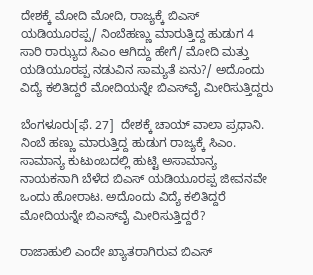ದೇಶಕ್ಕೆ ಮೋದಿ ಮೋದಿ, ರಾಜ್ಯಕ್ಕೆ ಬಿಎಸ್ ಯಡಿಯೂರಪ್ಪ/ ನಿಂಬೆಹಣ್ಣು ಮಾರುತ್ತಿದ್ದ ಹುಡುಗ 4 ಸಾರಿ ರಾಝ್ಯದ ಸಿಎಂ ಆಗಿದ್ದು ಹೇಗೆ/ ಮೋದಿ ಮತ್ತು ಯಡಿಯೂರಪ್ಪ ನಡುವಿನ ಸಾಮ್ಯತೆ ಏನು?/ ಅದೊಂದು ವಿದ್ಯೆ ಕಲಿತಿದ್ದರೆ ಮೋದಿಯನ್ನೇ ಬಿಎಸ್‌ವೈ ಮೀರಿಸುತ್ತಿದ್ದರು

ಬೆಂಗಳೂರು[ಫೆ. 27]  ದೇಶಕ್ಕೆ ಚಾಯ್ ವಾಲಾ ಪ್ರಧಾನಿ. ನಿಂಬೆ ಹಣ್ಣು ಮಾರುತ್ತಿದ್ದ ಹುಡುಗ ರಾಜ್ಯಕ್ಕೆ ಸಿಎಂ. ಸಾಮಾನ್ಯ ಕುಟುಂಬದಲ್ಲಿ ಹುಟ್ಟಿ ಅಸಾಮಾನ್ಯ ನಾಯಕನಾಗಿ ಬೆಳೆದ ಬಿಎಸ್‌ ಯಡಿಯೂರಪ್ಪ ಜೀವನವೇ ಒಂದು ಹೋರಾಟ. ಅದೊಂದು ವಿದ್ಯೆ ಕಲಿತಿದ್ದರೆ ಮೋದಿಯನ್ನೇ ಬಿಎಸ್‌ವೈ ಮೀರಿಸುತ್ತಿದ್ದರೆ?

ರಾಜಾಹುಲಿ ಎಂದೇ ಖ್ಯಾತರಾಗಿರುವ ಬಿಎಸ್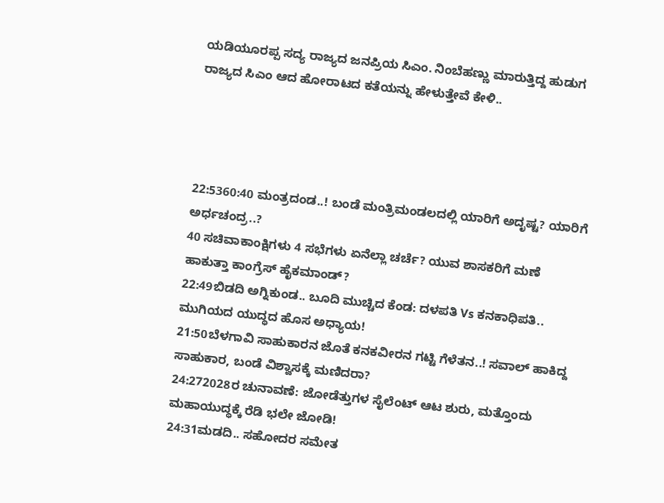ಯಡಿಯೂರಪ್ಪ ಸದ್ಯ ರಾಜ್ಯದ ಜನಪ್ರಿಯ ಸಿಎಂ. ನಿಂಬೆಹಣ್ಣು ಮಾರುತ್ತಿದ್ದ ಹುಡುಗ ರಾಜ್ಯದ ಸಿಎಂ ಆದ ಹೋರಾಟದ ಕತೆಯನ್ನು ಹೇಳುತ್ತೇವೆ ಕೇಳಿ..




22:5360:40 ಮಂತ್ರದಂಡ..! ಬಂಡೆ ಮಂತ್ರಿಮಂಡಲದಲ್ಲಿ ಯಾರಿಗೆ ಅದೃಷ್ಟ? ಯಾರಿಗೆ ಅರ್ಧಚಂದ್ರ..?
40 ಸಚಿವಾಕಾಂಕ್ಷಿಗಳು 4 ಸಭೆಗಳು ಏನೆಲ್ಲಾ ಚರ್ಚೆ? ಯುವ ಶಾಸಕರಿಗೆ ಮಣೆ ಹಾಕುತ್ತಾ ಕಾಂಗ್ರೆಸ್ ಹೈಕಮಾಂಡ್?
22:49ಬಿಡದಿ ಅಗ್ನಿಕುಂಡ.. ಬೂದಿ ಮುಚ್ಚಿದ ಕೆಂಡ: ದಳಪತಿ Vs ಕನಕಾಧಿಪತಿ.. ಮುಗಿಯದ ಯುದ್ಧದ ಹೊಸ ಅಧ್ಯಾಯ!
21:50ಬೆಳಗಾವಿ ಸಾಹುಕಾರನ ಜೊತೆ ಕನಕವೀರನ ಗಟ್ಟಿ ಗೆಳೆತನ..! ಸವಾಲ್ ಹಾಕಿದ್ದ ಸಾಹುಕಾರ, ಬಂಡೆ ವಿಶ್ವಾಸಕ್ಕೆ ಮಣಿದರಾ?
24:272028ರ ಚುನಾವಣೆ: ಜೋಡೆತ್ತುಗಳ ಸೈಲೆಂಟ್ ಆಟ ಶುರು, ಮತ್ತೊಂದು ಮಹಾಯುದ್ಧಕ್ಕೆ ರೆಡಿ ಭಲೇ ಜೋಡಿ!
24:31ಮಡದಿ.. ಸಹೋದರ ಸಮೇತ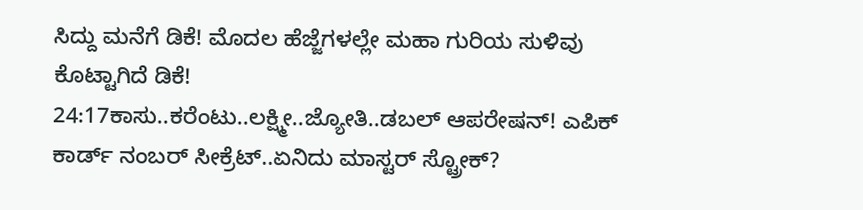ಸಿದ್ದು ಮನೆಗೆ ಡಿಕೆ! ಮೊದಲ ಹೆಜ್ಜೆಗಳಲ್ಲೇ ಮಹಾ ಗುರಿಯ ಸುಳಿವು ಕೊಟ್ಟಾಗಿದೆ ಡಿಕೆ!
24:17ಕಾಸು..ಕರೆಂಟು..ಲಕ್ಷ್ಮೀ..ಜ್ಯೋತಿ..ಡಬಲ್ ಆಪರೇಷನ್! ಎಪಿಕ್ ಕಾರ್ಡ್ ನಂಬರ್ ಸೀಕ್ರೆಟ್..ಏನಿದು ಮಾಸ್ಟರ್ ಸ್ಟ್ರೋಕ್?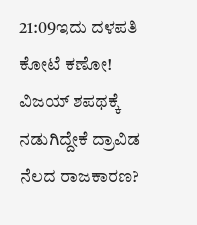21:09ಇದು ದಳಪತಿ ಕೋಟೆ ಕಣೋ! ವಿಜಯ್ ಶಪಥಕ್ಕೆ ನಡುಗಿದ್ದೇಕೆ ದ್ರಾವಿಡ ನೆಲದ ರಾಜಕಾರಣ?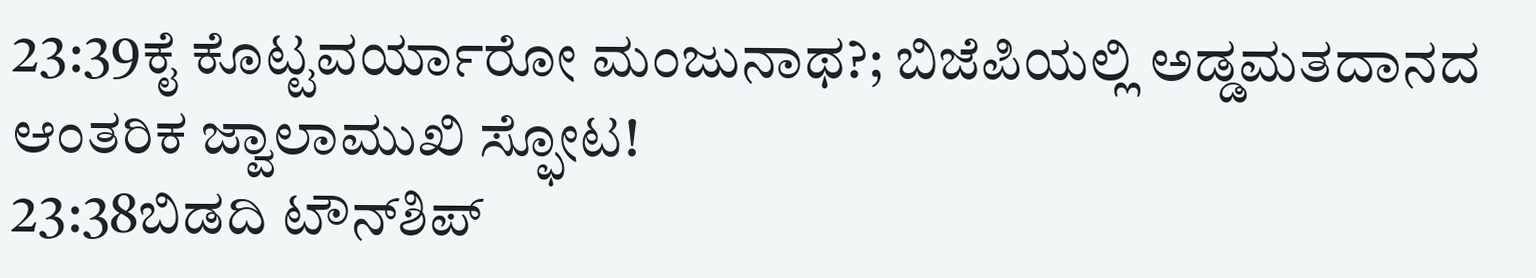23:39ಕೈ ಕೊಟ್ಟವರ್ಯಾರೋ ಮಂಜುನಾಥ?; ಬಿಜೆಪಿಯಲ್ಲಿ ಅಡ್ಡಮತದಾನದ ಆಂತರಿಕ ಜ್ವಾಲಾಮುಖಿ ಸ್ಫೋಟ!
23:38ಬಿಡದಿ ಟೌನ್‌ಶಿಪ್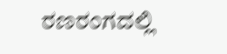ರಣರಂಗದಲ್ಲಿ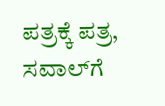ಪತ್ರಕ್ಕೆ ಪತ್ರ, ಸವಾಲ್‌ಗೆ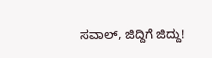ಸವಾಲ್, ಜಿದ್ದಿಗೆ ಜಿದ್ದು!